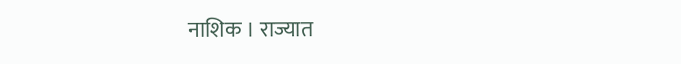नाशिक । राज्यात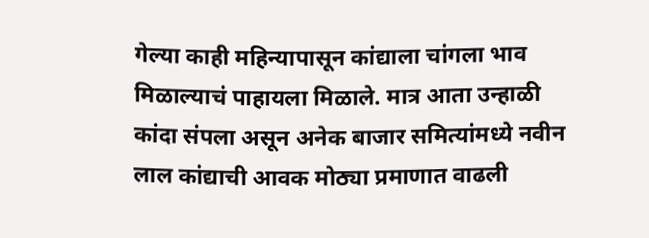गेल्या काही महिन्यापासून कांद्याला चांगला भाव मिळाल्याचं पाहायला मिळाले. मात्र आता उन्हाळी कांदा संपला असून अनेक बाजार समित्यांमध्ये नवीन लाल कांद्याची आवक मोठ्या प्रमाणात वाढली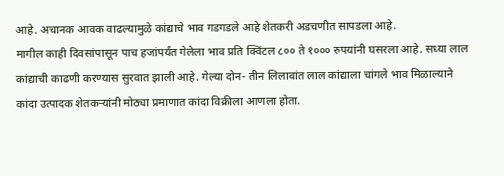आहे. अचानक आवक वाढल्यामुळे कांद्याचे भाव गडगडले आहे शेतकरी अडचणीत सापडला आहे.
मागील काही दिवसांपासून पाच हजांपर्यंत गेलेला भाव प्रति क्विंटल ८०० ते १००० रुपयांनी घसरला आहे. सध्या लाल कांद्याची काढणी करण्यास सुरवात झाली आहे. गेल्या दोन- तीन लिलावांत लाल कांद्याला चांगले भाव मिळाल्याने कांदा उत्पादक शेतकऱ्यांनी मोठ्या प्रमाणात कांदा विक्रीला आणला होता.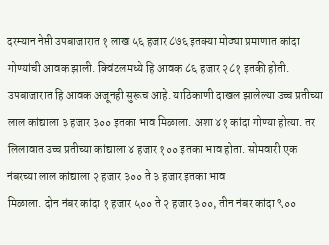दरम्यान नेप्ती उपबाजारात १ लाख ५६ हजार ८७६ इतक्या मोठ्या प्रमाणात कांदा गोण्यांची आवक झाली. क्विंटलमध्ये हि आवक ८६ हजार २८१ इतकी होती. उपबाजारात हि आवक अजूनही सुरूच आहे. याठिकाणी दाखल झालेल्या उच्च प्रतीच्या लाल कांद्याला ३ हजार ३०० इतका भाव मिळाला. अशा ४१ कांदा गोण्या होत्या. तर लिलावात उच्च प्रतीच्या कांद्याला ४ हजार १०० इतका भाव होता. सोमवारी एक नंबरच्या लाल कांद्याला २ हजार ३०० ते ३ हजार इतका भाव
मिळाला. दोन नंबर कांदा १ हजार ५०० ते २ हजार ३००, तीन नंबर कांदा ९००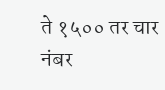ते १५०० तर चार नंबर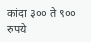कांदा ३०० ते ९०० रुपये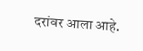दरांवर आला आहे.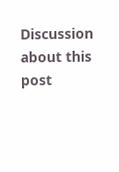Discussion about this post